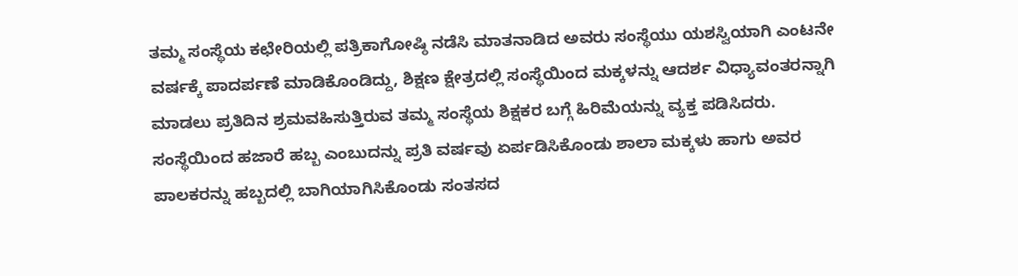ತಮ್ಮ ಸಂಸ್ಥೆಯ ಕಛೇರಿಯಲ್ಲಿ ಪತ್ರಿಕಾಗೋಷ್ಠಿ ನಡೆಸಿ ಮಾತನಾಡಿದ ಅವರು ಸಂಸ್ಥೆಯು ಯಶಸ್ವಿಯಾಗಿ ಎಂಟನೇ ವರ್ಷಕ್ಕೆ ಪಾದರ್ಪಣೆ ಮಾಡಿಕೊಂಡಿದ್ದು, ಶಿಕ್ಷಣ ಕ್ಷೇತ್ರದಲ್ಲಿ ಸಂಸ್ಥೆಯಿಂದ ಮಕ್ಕಳನ್ನು ಆದರ್ಶ ವಿಧ್ಯಾವಂತರನ್ನಾಗಿ ಮಾಡಲು ಪ್ರತಿದಿನ ಶ್ರಮವಹಿಸುತ್ತಿರುವ ತಮ್ಮ ಸಂಸ್ಥೆಯ ಶಿಕ್ಷಕರ ಬಗ್ಗೆ ಹಿರಿಮೆಯನ್ನು ವ್ಯಕ್ತ ಪಡಿಸಿದರು. ಸಂಸ್ಥೆಯಿಂದ ಹಜಾರೆ ಹಬ್ಬ ಎಂಬುದನ್ನು ಪ್ರತಿ ವರ್ಷವು ಏರ್ಪಡಿಸಿಕೊಂಡು ಶಾಲಾ ಮಕ್ಕಳು ಹಾಗು ಅವರ ಪಾಲಕರನ್ನು ಹಬ್ಬದಲ್ಲಿ ಬಾಗಿಯಾಗಿಸಿಕೊಂಡು ಸಂತಸದ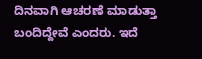ದಿನವಾಗಿ ಆಚರಣೆ ಮಾಡುತ್ತಾ ಬಂದಿದ್ದೇವೆ ಎಂದರು. ಇದೆ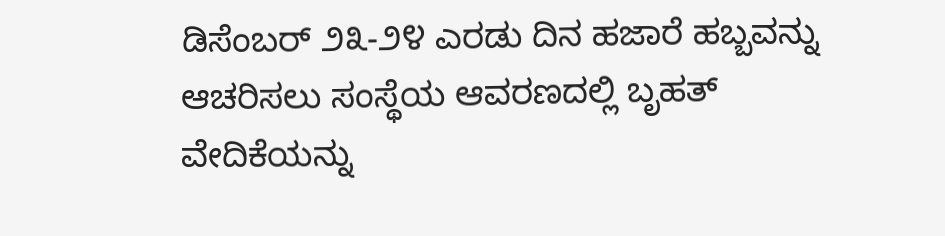ಡಿಸೆಂಬರ್ ೨೩-೨೪ ಎರಡು ದಿನ ಹಜಾರೆ ಹಬ್ಬವನ್ನು ಆಚರಿಸಲು ಸಂಸ್ಥೆಯ ಆವರಣದಲ್ಲಿ ಬೃಹತ್ ವೇದಿಕೆಯನ್ನು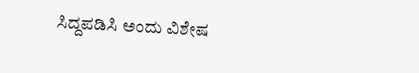ಸಿದ್ದಪಡಿಸಿ ಅಂದು ವಿಶೇಷ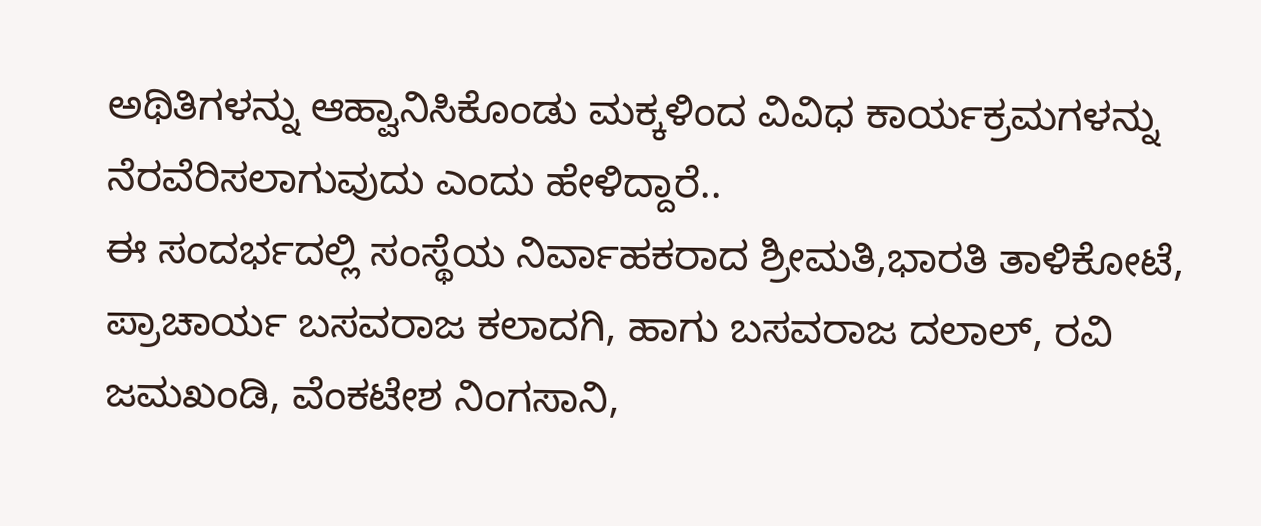ಅಥಿತಿಗಳನ್ನು ಆಹ್ವಾನಿಸಿಕೊಂಡು ಮಕ್ಕಳಿಂದ ವಿವಿಧ ಕಾರ್ಯಕ್ರಮಗಳನ್ನು ನೆರವೆರಿಸಲಾಗುವುದು ಎಂದು ಹೇಳಿದ್ದಾರೆ..
ಈ ಸಂದರ್ಭದಲ್ಲಿ ಸಂಸ್ಥೆಯ ನಿರ್ವಾಹಕರಾದ ಶ್ರೀಮತಿ,ಭಾರತಿ ತಾಳಿಕೋಟೆ, ಪ್ರಾಚಾರ್ಯ ಬಸವರಾಜ ಕಲಾದಗಿ, ಹಾಗು ಬಸವರಾಜ ದಲಾಲ್, ರವಿ ಜಮಖಂಡಿ, ವೆಂಕಟೇಶ ನಿಂಗಸಾನಿ,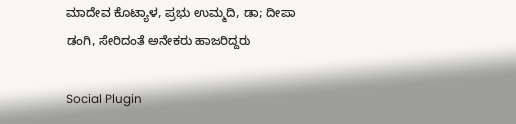ಮಾದೇವ ಕೊಟ್ಯಾಳ, ಪ್ರಭು ಉಮ್ಮದಿ, ಡಾ; ದೀಪಾ ಡಂಗಿ, ಸೇರಿದಂತೆ ಅನೇಕರು ಹಾಜರಿದ್ದರು

Social Plugin